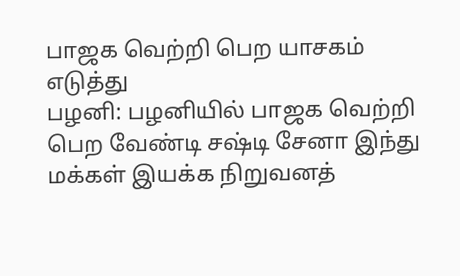பாஜக வெற்றி பெற யாசகம் எடுத்து
பழனி: பழனியில் பாஜக வெற்றி பெற வேண்டி சஷ்டி சேனா இந்து மக்கள் இயக்க நிறுவனத்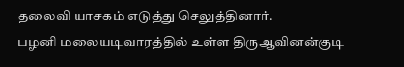தலைவி யாசகம் எடுத்து செலுத்தினார்.
பழனி மலையடிவாரத்தில் உள்ள திருஆவினன்குடி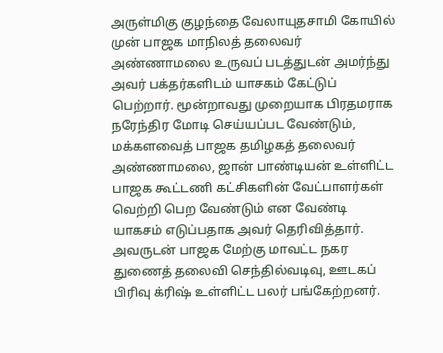அருள்மிகு குழந்தை வேலாயுதசாமி கோயில் முன் பாஜக மாநிலத் தலைவர் அண்ணாமலை உருவப் படத்துடன் அமர்ந்து அவர் பக்தர்களிடம் யாசகம் கேட்டுப் பெற்றார். மூன்றாவது முறையாக பிரதமராக நரேந்திர மோடி செய்யப்பட வேண்டும், மக்களவைத் பாஜக தமிழகத் தலைவர் அண்ணாமலை, ஜான் பாண்டியன் உள்ளிட்ட பாஜக கூட்டணி கட்சிகளின் வேட்பாளர்கள் வெற்றி பெற வேண்டும் என வேண்டி
யாகசம் எடுப்பதாக அவர் தெரிவித்தார். அவருடன் பாஜக மேற்கு மாவட்ட நகர துணைத் தலைவி செந்தில்வடிவு, ஊடகப் பிரிவு க்ரிஷ் உள்ளிட்ட பலர் பங்கேற்றனர்.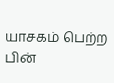யாசகம் பெற்ற பின்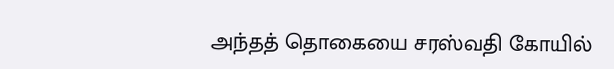அந்தத் தொகையை சரஸ்வதி கோயில்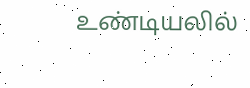உண்டியலில்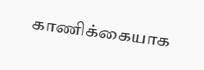காணிக்கையாக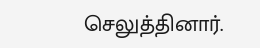செலுத்தினார்.